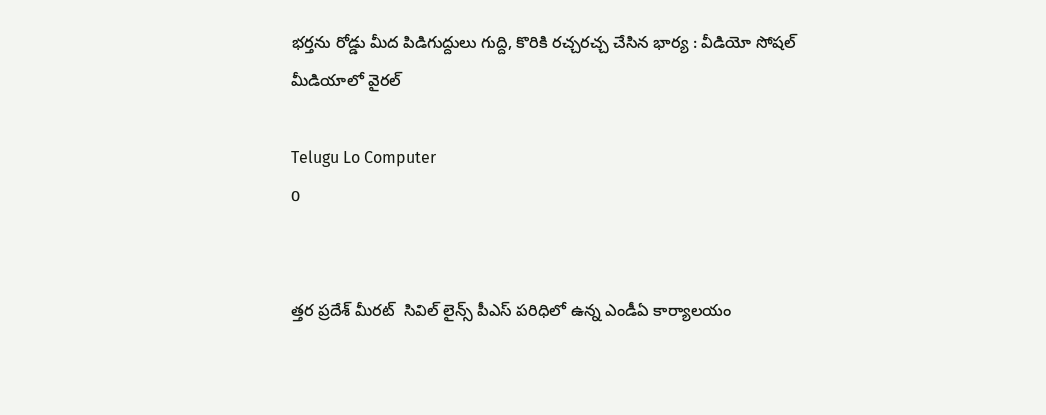భర్తను రోడ్డు మీద పిడిగుద్దులు గుద్ది, కొరికి రచ్చరచ్చ చేసిన భార్య : వీడియో సోషల్ మీడియాలో వైరల్

Telugu Lo Computer
0


త్తర ప్రదేశ్ మీరట్  సివిల్ లైన్స్ పీఎస్ పరిధిలో ఉన్న ఎండీఏ కార్యాలయం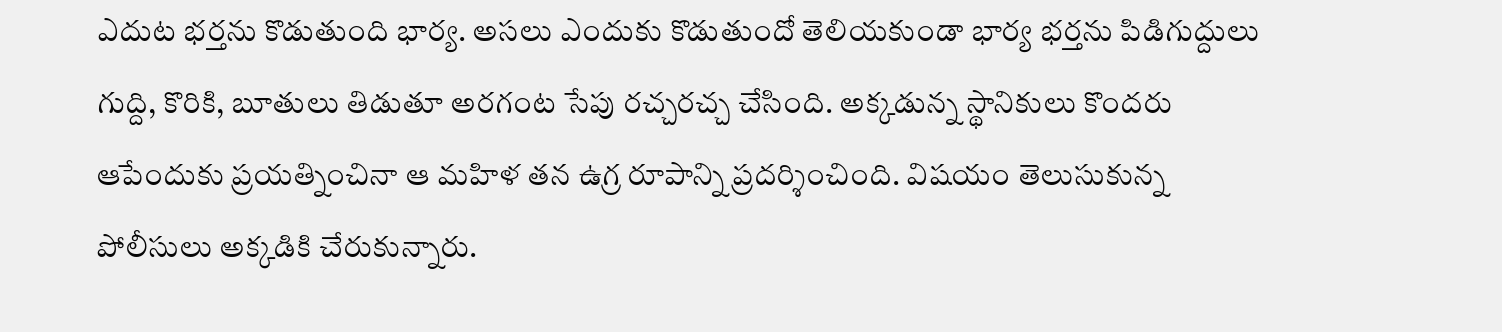ఎదుట భర్తను కొడుతుంది భార్య. అసలు ఎందుకు కొడుతుందో తెలియకుండా భార్య భర్తను పిడిగుద్దులు గుద్ది, కొరికి, బూతులు తిడుతూ అరగంట సేపు రచ్చరచ్చ చేసింది. అక్కడున్న స్థానికులు కొందరు ఆపేందుకు ప్రయత్నించినా ఆ మహిళ తన ఉగ్ర రూపాన్ని ప్రదర్శించింది. విషయం తెలుసుకున్న పోలీసులు అక్కడికి చేరుకున్నారు.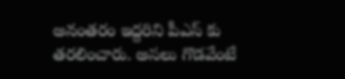అనంతరం ఇద్దరిని పీఎస్ కు తరలించారు. అసలు గొడవేంటే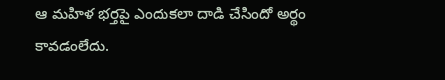ఆ మహిళ భర్తపై ఎందుకలా దాడి చేసిందో అర్థం కావడంలేదు.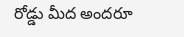రోడ్డు మీద అందరూ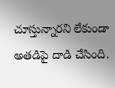చూస్తున్నారని లేకుండా అతడిపై దాడి చేసింది.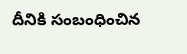దీనికి సంబంధించిన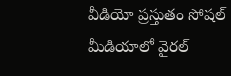వీడియో ప్రస్తుతం సోషల్ మీడియాలో వైరల్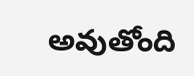అవుతోంది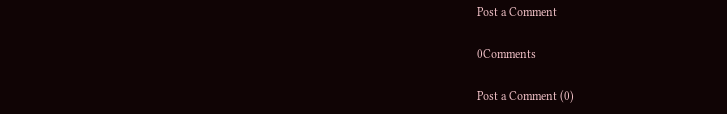Post a Comment

0Comments

Post a Comment (0)